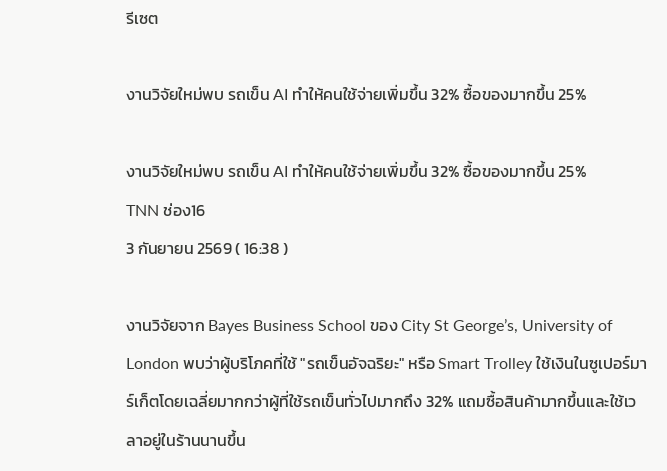รีเซต

งานวิจัยใหม่พบ รถเข็น AI ทำให้คนใช้จ่ายเพิ่มขึ้น 32% ซื้อของมากขึ้น 25%

งานวิจัยใหม่พบ รถเข็น AI ทำให้คนใช้จ่ายเพิ่มขึ้น 32% ซื้อของมากขึ้น 25%
TNN ช่อง16
3 กันยายน 2569 ( 16:38 )

งานวิจัยจาก Bayes Business School ของ City St George’s, University of London พบว่าผู้บริโภคที่ใช้ "รถเข็นอัจฉริยะ" หรือ Smart Trolley ใช้เงินในซูเปอร์มาร์เก็ตโดยเฉลี่ยมากกว่าผู้ที่ใช้รถเข็นทั่วไปมากถึง 32% แถมซื้อสินค้ามากขึ้นและใช้เวลาอยู่ในร้านนานขึ้น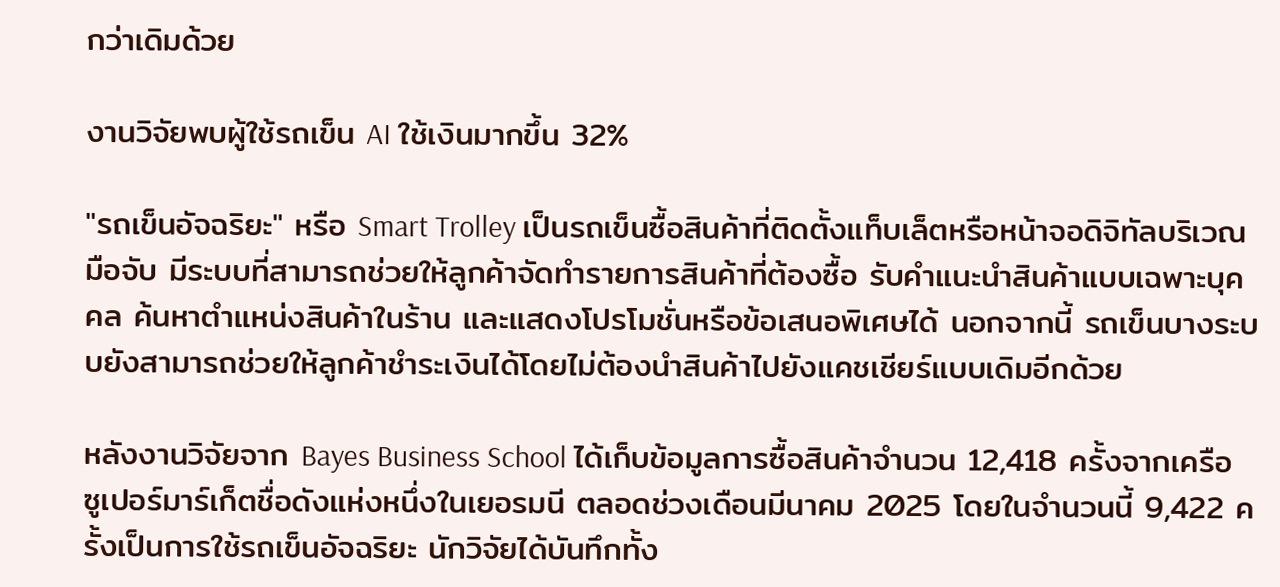กว่าเดิมด้วย

งานวิจัยพบผู้ใช้รถเข็น AI ใช้เงินมากขึ้น 32%

"รถเข็นอัจฉริยะ" หรือ Smart Trolley เป็นรถเข็นซื้อสินค้าที่ติดตั้งแท็บเล็ตหรือหน้าจอดิจิทัลบริเวณมือจับ มีระบบที่สามารถช่วยให้ลูกค้าจัดทำรายการสินค้าที่ต้องซื้อ รับคำแนะนำสินค้าแบบเฉพาะบุคคล ค้นหาตำแหน่งสินค้าในร้าน และแสดงโปรโมชั่นหรือข้อเสนอพิเศษได้ นอกจากนี้ รถเข็นบางระบบยังสามารถช่วยให้ลูกค้าชำระเงินได้โดยไม่ต้องนำสินค้าไปยังแคชเชียร์แบบเดิมอีกด้วย

หลังงานวิจัยจาก Bayes Business School ได้เก็บข้อมูลการซื้อสินค้าจำนวน 12,418 ครั้งจากเครือซูเปอร์มาร์เก็ตชื่อดังแห่งหนึ่งในเยอรมนี ตลอดช่วงเดือนมีนาคม 2025 โดยในจำนวนนี้ 9,422 ครั้งเป็นการใช้รถเข็นอัจฉริยะ นักวิจัยได้บันทึกทั้ง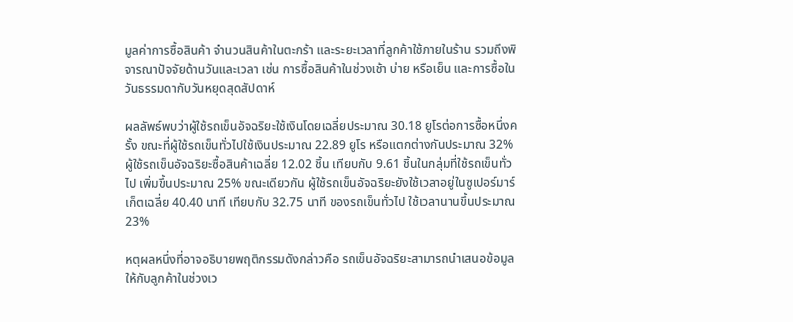มูลค่าการซื้อสินค้า จำนวนสินค้าในตะกร้า และระยะเวลาที่ลูกค้าใช้ภายในร้าน รวมถึงพิจารณาปัจจัยด้านวันและเวลา เช่น การซื้อสินค้าในช่วงเช้า บ่าย หรือเย็น และการซื้อในวันธรรมดากับวันหยุดสุดสัปดาห์

ผลลัพธ์พบว่าผู้ใช้รถเข็นอัจฉริยะใช้เงินโดยเฉลี่ยประมาณ 30.18 ยูโรต่อการซื้อหนึ่งครั้ง ขณะที่ผู้ใช้รถเข็นทั่วไปใช้เงินประมาณ 22.89 ยูโร หรือแตกต่างกันประมาณ 32% ผู้ใช้รถเข็นอัจฉริยะซื้อสินค้าเฉลี่ย 12.02 ชิ้น เทียบกับ 9.61 ชิ้นในกลุ่มที่ใช้รถเข็นทั่วไป เพิ่มขึ้นประมาณ 25% ขณะเดียวกัน ผู้ใช้รถเข็นอัจฉริยะยังใช้เวลาอยู่ในซูเปอร์มาร์เก็ตเฉลี่ย 40.40 นาที เทียบกับ 32.75 นาที ของรถเข็นทั่วไป ใช้เวลานานขึ้นประมาณ 23%

หตุผลหนึ่งที่อาจอธิบายพฤติกรรมดังกล่าวคือ รถเข็นอัจฉริยะสามารถนำเสนอข้อมูลให้กับลูกค้าในช่วงเว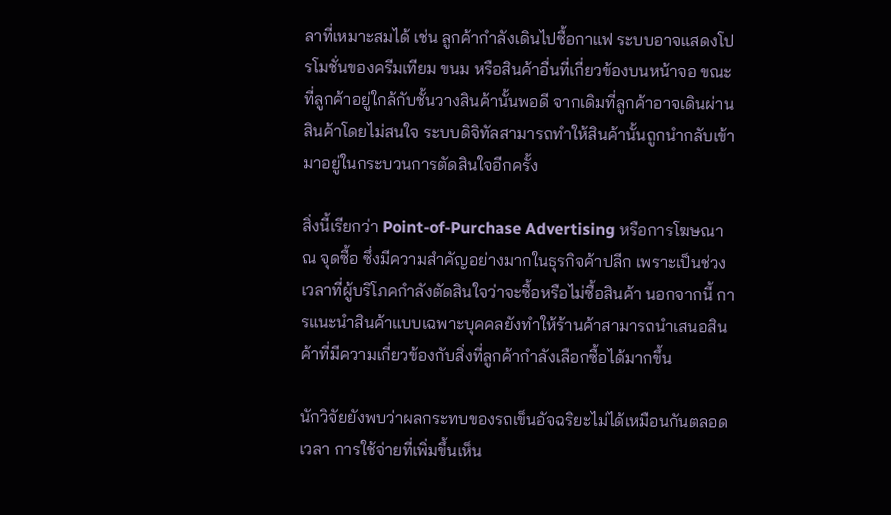ลาที่เหมาะสมได้ เช่น ลูกค้ากำลังเดินไปซื้อกาแฟ ระบบอาจแสดงโปรโมชั่นของครีมเทียม ขนม หรือสินค้าอื่นที่เกี่ยวข้องบนหน้าจอ ขณะที่ลูกค้าอยู่ใกล้กับชั้นวางสินค้านั้นพอดี จากเดิมที่ลูกค้าอาจเดินผ่านสินค้าโดยไม่สนใจ ระบบดิจิทัลสามารถทำให้สินค้านั้นถูกนำกลับเข้ามาอยู่ในกระบวนการตัดสินใจอีกครั้ง

สิ่งนี้เรียกว่า Point-of-Purchase Advertising หรือการโฆษณา ณ จุดซื้อ ซึ่งมีความสำคัญอย่างมากในธุรกิจค้าปลีก เพราะเป็นช่วงเวลาที่ผู้บริโภคกำลังตัดสินใจว่าจะซื้อหรือไม่ซื้อสินค้า นอกจากนี้ การแนะนำสินค้าแบบเฉพาะบุคคลยังทำให้ร้านค้าสามารถนำเสนอสินค้าที่มีความเกี่ยวข้องกับสิ่งที่ลูกค้ากำลังเลือกซื้อได้มากขึ้น

นักวิจัยยังพบว่าผลกระทบของรถเข็นอัจฉริยะไม่ได้เหมือนกันตลอดเวลา การใช้จ่ายที่เพิ่มขึ้นเห็น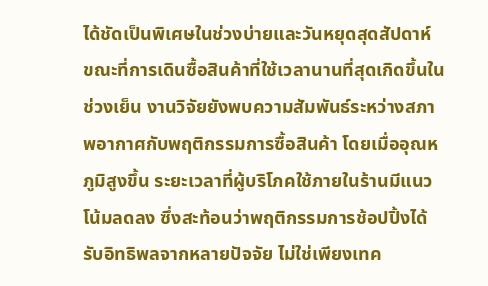ได้ชัดเป็นพิเศษในช่วงบ่ายและวันหยุดสุดสัปดาห์ ขณะที่การเดินซื้อสินค้าที่ใช้เวลานานที่สุดเกิดขึ้นในช่วงเย็น งานวิจัยยังพบความสัมพันธ์ระหว่างสภาพอากาศกับพฤติกรรมการซื้อสินค้า โดยเมื่ออุณหภูมิสูงขึ้น ระยะเวลาที่ผู้บริโภคใช้ภายในร้านมีแนวโน้มลดลง ซึ่งสะท้อนว่าพฤติกรรมการช้อปปิ้งได้รับอิทธิพลจากหลายปัจจัย ไม่ใช่เพียงเทค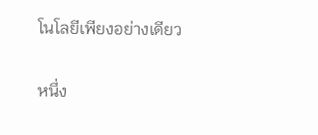โนโลยีเพียงอย่างเดียว

หนึ่ง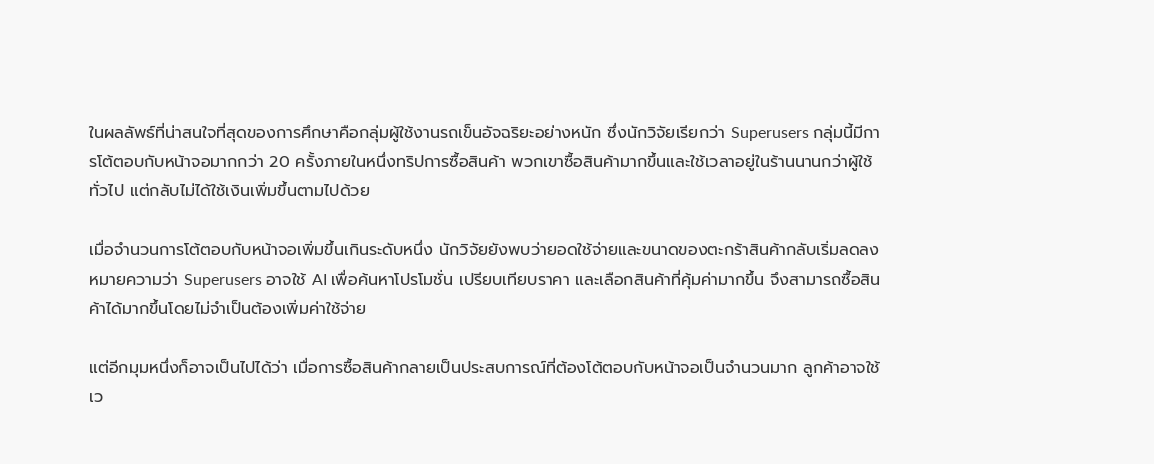ในผลลัพธ์ที่น่าสนใจที่สุดของการศึกษาคือกลุ่มผู้ใช้งานรถเข็นอัจฉริยะอย่างหนัก ซึ่งนักวิจัยเรียกว่า Superusers กลุ่มนี้มีการโต้ตอบกับหน้าจอมากกว่า 20 ครั้งภายในหนึ่งทริปการซื้อสินค้า พวกเขาซื้อสินค้ามากขึ้นและใช้เวลาอยู่ในร้านนานกว่าผู้ใช้ทั่วไป แต่กลับไม่ได้ใช้เงินเพิ่มขึ้นตามไปด้วย

เมื่อจำนวนการโต้ตอบกับหน้าจอเพิ่มขึ้นเกินระดับหนึ่ง นักวิจัยยังพบว่ายอดใช้จ่ายและขนาดของตะกร้าสินค้ากลับเริ่มลดลง หมายความว่า Superusers อาจใช้ AI เพื่อค้นหาโปรโมชั่น เปรียบเทียบราคา และเลือกสินค้าที่คุ้มค่ามากขึ้น จึงสามารถซื้อสินค้าได้มากขึ้นโดยไม่จำเป็นต้องเพิ่มค่าใช้จ่าย

แต่อีกมุมหนึ่งก็อาจเป็นไปได้ว่า เมื่อการซื้อสินค้ากลายเป็นประสบการณ์ที่ต้องโต้ตอบกับหน้าจอเป็นจำนวนมาก ลูกค้าอาจใช้เว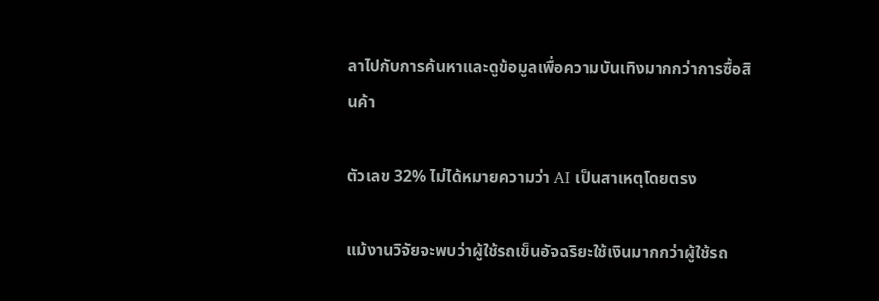ลาไปกับการค้นหาและดูข้อมูลเพื่อความบันเทิงมากกว่าการซื้อสินค้า

ตัวเลข 32% ไม่ได้หมายความว่า AI เป็นสาเหตุโดยตรง

แม้งานวิจัยจะพบว่าผู้ใช้รถเข็นอัจฉริยะใช้เงินมากกว่าผู้ใช้รถ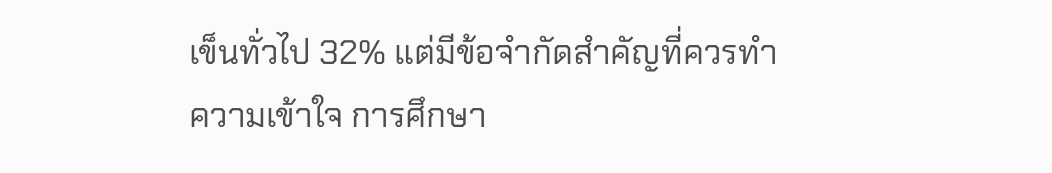เข็นทั่วไป 32% แต่มีข้อจำกัดสำคัญที่ควรทำความเข้าใจ การศึกษา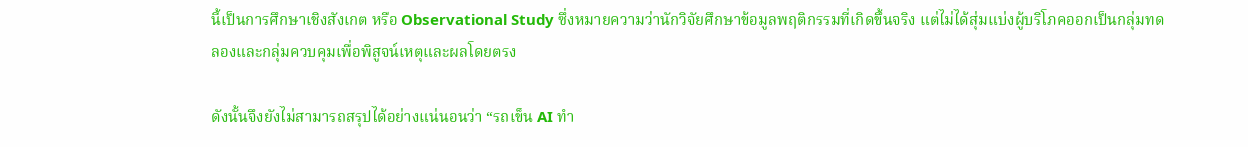นี้เป็นการศึกษาเชิงสังเกต หรือ Observational Study ซึ่งหมายความว่านักวิจัยศึกษาข้อมูลพฤติกรรมที่เกิดขึ้นจริง แต่ไม่ได้สุ่มแบ่งผู้บริโภคออกเป็นกลุ่มทดลองและกลุ่มควบคุมเพื่อพิสูจน์เหตุและผลโดยตรง

ดังนั้นจึงยังไม่สามารถสรุปได้อย่างแน่นอนว่า “รถเข็น AI ทำ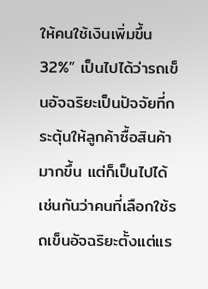ให้คนใช้เงินเพิ่มขึ้น 32%” เป็นไปได้ว่ารถเข็นอัจฉริยะเป็นปัจจัยที่กระตุ้นให้ลูกค้าซื้อสินค้ามากขึ้น แต่ก็เป็นไปได้เช่นกันว่าคนที่เลือกใช้รถเข็นอัจฉริยะตั้งแต่แร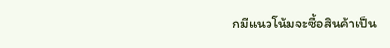กมีแนวโน้มจะซื้อสินค้าเป็น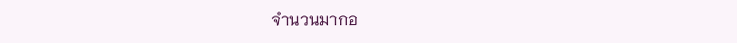จำนวนมากอ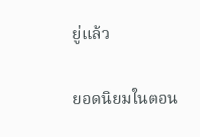ยู่แล้ว

ยอดนิยมในตอน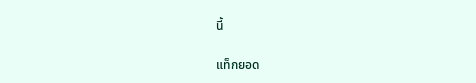นี้

แท็กยอด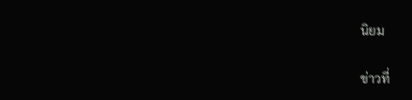นิยม

ข่าวที่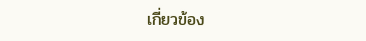เกี่ยวข้อง